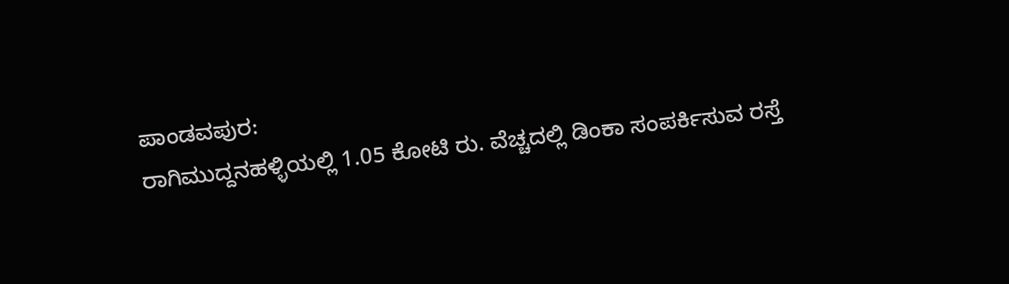ಪಾಂಡವಪುರ:
ರಾಗಿಮುದ್ದನಹಳ್ಳಿಯಲ್ಲಿ 1.05 ಕೋಟಿ ರು. ವೆಚ್ಚದಲ್ಲಿ ಡಿಂಕಾ ಸಂಪರ್ಕಿಸುವ ರಸ್ತೆ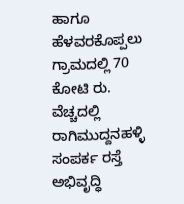ಹಾಗೂ ಹೆಳವರಕೊಪ್ಪಲು ಗ್ರಾಮದಲ್ಲಿ 70 ಕೋಟಿ ರು. ವೆಚ್ಚದಲ್ಲಿ ರಾಗಿಮುದ್ದನಹಳ್ಳಿ ಸಂಪರ್ಕ ರಸ್ತೆ ಅಭಿವೃದ್ಧಿ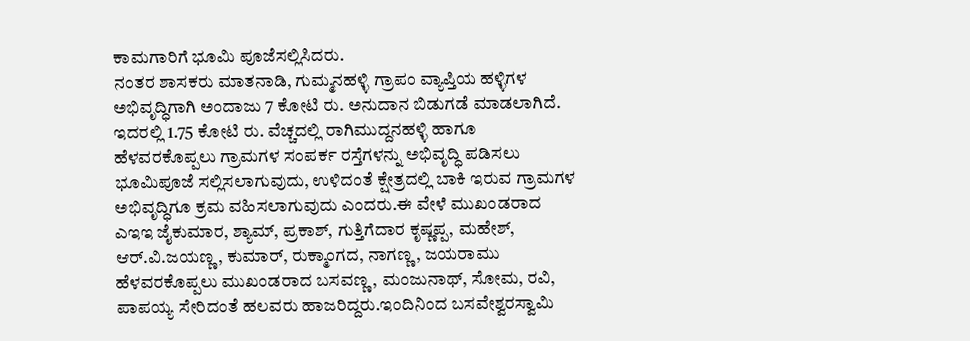ಕಾಮಗಾರಿಗೆ ಭೂಮಿ ಪೂಜೆಸಲ್ಲಿಸಿದರು.
ನಂತರ ಶಾಸಕರು ಮಾತನಾಡಿ, ಗುಮ್ಮನಹಳ್ಳಿ ಗ್ರಾಪಂ ವ್ಯಾಪ್ತಿಯ ಹಳ್ಳಿಗಳ ಅಭಿವೃದ್ಧಿಗಾಗಿ ಅಂದಾಜು 7 ಕೋಟಿ ರು. ಅನುದಾನ ಬಿಡುಗಡೆ ಮಾಡಲಾಗಿದೆ. ಇದರಲ್ಲಿ 1.75 ಕೋಟಿ ರು. ವೆಚ್ಚದಲ್ಲಿ ರಾಗಿಮುದ್ದನಹಳ್ಳಿ ಹಾಗೂ ಹೆಳವರಕೊಪ್ಪಲು ಗ್ರಾಮಗಳ ಸಂಪರ್ಕ ರಸ್ತೆಗಳನ್ನು ಅಭಿವೃದ್ಧಿ ಪಡಿಸಲು ಭೂಮಿಪೂಜೆ ಸಲ್ಲಿಸಲಾಗುವುದು, ಉಳಿದಂತೆ ಕ್ಷೇತ್ರದಲ್ಲಿ ಬಾಕಿ ಇರುವ ಗ್ರಾಮಗಳ ಅಭಿವೃದ್ಧಿಗೂ ಕ್ರಮ ವಹಿಸಲಾಗುವುದು ಎಂದರು.ಈ ವೇಳೆ ಮುಖಂಡರಾದ ಎಇಇ ಜೈಕುಮಾರ, ಶ್ಯಾಮ್, ಪ್ರಕಾಶ್, ಗುತ್ತಿಗೆದಾರ ಕೃಷ್ಣಪ್ಪ, ಮಹೇಶ್, ಆರ್.ವಿ.ಜಯಣ್ಣ, ಕುಮಾರ್, ರುಕ್ಮಾಂಗದ, ನಾಗಣ್ಣ, ಜಯರಾಮು ಹೆಳವರಕೊಪ್ಪಲು ಮುಖಂಡರಾದ ಬಸವಣ್ಣ, ಮಂಜುನಾಥ್, ಸೋಮ, ರವಿ, ಪಾಪಯ್ಯ ಸೇರಿದಂತೆ ಹಲವರು ಹಾಜರಿದ್ದರು.ಇಂದಿನಿಂದ ಬಸವೇಶ್ವರಸ್ವಾಮಿ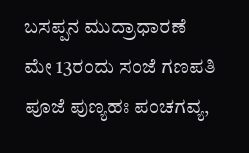ಬಸಪ್ಪನ ಮುದ್ರಾಧಾರಣೆ
ಮೇ 13ರಂದು ಸಂಜೆ ಗಣಪತಿ ಪೂಜೆ ಪುಣ್ಯಹಃ ಪಂಚಗವ್ಯ,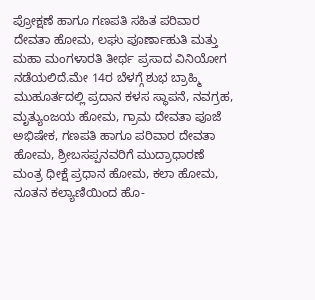ಪ್ರೋಕ್ಷಣೆ ಹಾಗೂ ಗಣಪತಿ ಸಹಿತ ಪರಿವಾರ ದೇವತಾ ಹೋಮ, ಲಘು ಪೂರ್ಣಾಹುತಿ ಮತ್ತು ಮಹಾ ಮಂಗಳಾರತಿ ತೀರ್ಥ ಪ್ರಸಾದ ವಿನಿಯೋಗ ನಡೆಯಲಿದೆ.ಮೇ 14ರ ಬೆಳಗ್ಗೆ ಶುಭ ಬ್ರಾಹ್ಮಿ ಮುಹೂರ್ತದಲ್ಲಿ ಪ್ರದಾನ ಕಳಸ ಸ್ಥಾಪನೆ, ನವಗ್ರಹ, ಮೃತ್ಯುಂಜಯ ಹೋಮ, ಗ್ರಾಮ ದೇವತಾ ಪೂಜೆ ಅಭಿಷೇಕ, ಗಣಪತಿ ಹಾಗೂ ಪರಿವಾರ ದೇವತಾ ಹೋಮ, ಶ್ರೀಬಸಪ್ಪನವರಿಗೆ ಮುದ್ರಾಧಾರಣೆ ಮಂತ್ರ ಧೀಕ್ಷೆ ಪ್ರಧಾನ ಹೋಮ, ಕಲಾ ಹೋಮ, ನೂತನ ಕಲ್ಯಾಣಿಯಿಂದ ಹೊ-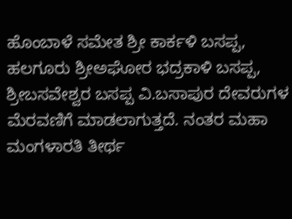ಹೊಂಬಾಳೆ ಸಮೇತ ಶ್ರೀ ಕಾರ್ಕಳಿ ಬಸಪ್ಪ, ಹಲಗೂರು ಶ್ರೀಅಘೋರ ಭದ್ರಕಾಳಿ ಬಸಪ್ಪ, ಶ್ರೀಬಸವೇಶ್ವರ ಬಸಪ್ಪ ವಿ.ಬಸಾಪುರ ದೇವರುಗಳ ಮೆರವಣಿಗೆ ಮಾಡಲಾಗುತ್ತದೆ. ನಂತರ ಮಹಾ ಮಂಗಳಾರತಿ ತೀರ್ಥ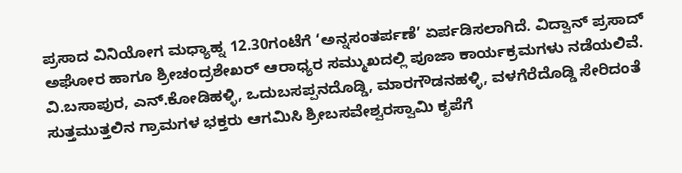ಪ್ರಸಾದ ವಿನಿಯೋಗ ಮಧ್ಯಾಹ್ನ 12.30ಗಂಟೆಗೆ ‘ಅನ್ನಸಂತರ್ಪಣೆ’ ಏರ್ಪಡಿಸಲಾಗಿದೆ. ವಿದ್ವಾನ್ ಪ್ರಸಾದ್ ಅಘೋರ ಹಾಗೂ ಶ್ರೀಚಂದ್ರಶೇಖರ್ ಆರಾಧ್ಯರ ಸಮ್ಮುಖದಲ್ಲಿ ಪೂಜಾ ಕಾರ್ಯಕ್ರಮಗಳು ನಡೆಯಲಿವೆ. ವಿ.ಬಸಾಪುರ, ಎನ್.ಕೋಡಿಹಳ್ಳಿ, ಒದುಬಸಪ್ಪನದೊಡ್ಡಿ, ಮಾರಗೌಡನಹಳ್ಳಿ, ವಳಗೆರೆದೊಡ್ಡಿ ಸೇರಿದಂತೆ ಸುತ್ತಮುತ್ತಲಿನ ಗ್ರಾಮಗಳ ಭಕ್ತರು ಆಗಮಿಸಿ ಶ್ರೀಬಸವೇಶ್ವರಸ್ವಾಮಿ ಕೃಪೆಗೆ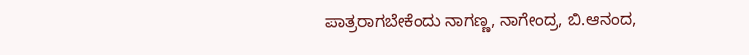ಪಾತ್ರರಾಗಬೇಕೆಂದು ನಾಗಣ್ಣ, ನಾಗೇಂದ್ರ, ಬಿ.ಆನಂದ,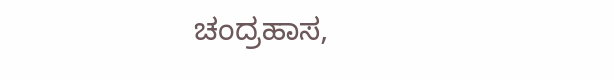ಚಂದ್ರಹಾಸ,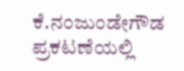ಕೆ.ನಂಜುಂಡೇಗೌಡ ಪ್ರಕಟಣೆಯಲ್ಲಿ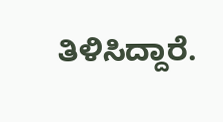ತಿಳಿಸಿದ್ದಾರೆ.